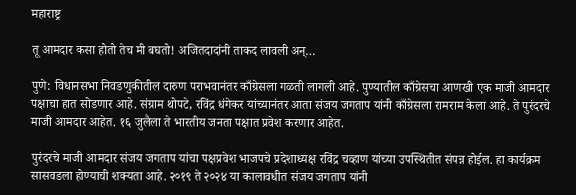महाराष्ट्र

तू आमदार कसा होतो तेच मी बघतो! अजितदादांनी ताकद लावली अन्…

पुणे: विधानसभा निवडणुकीतील दारुण पराभवानंतर काँग्रेसला गळती लागली आहे. पुण्यातील काँग्रेसचा आणखी एक माजी आमदार पक्षाचा हात सोडणार आहे. संग्राम थोपटे, रविंद्र धंगेकर यांच्यानंतर आता संजय जगताप यांनी काँग्रेसला रामराम केला आहे. ते पुरंदरचे माजी आमदार आहेत. १६ जुलैला ते भारतीय जनता पक्षात प्रवेश करणार आहेत.

पुरंदरचे माजी आमदार संजय जगताप यांचा पक्षप्रवेश भाजपचे प्रदेशाध्यक्ष रविंद्र चव्हाण यांच्या उपस्थितीत संपन्न होईल. हा कार्यक्रम सासवडला होण्याची शक्यता आहे. २०१९ ते २०२४ या कालावधीत संजय जगताप यांनी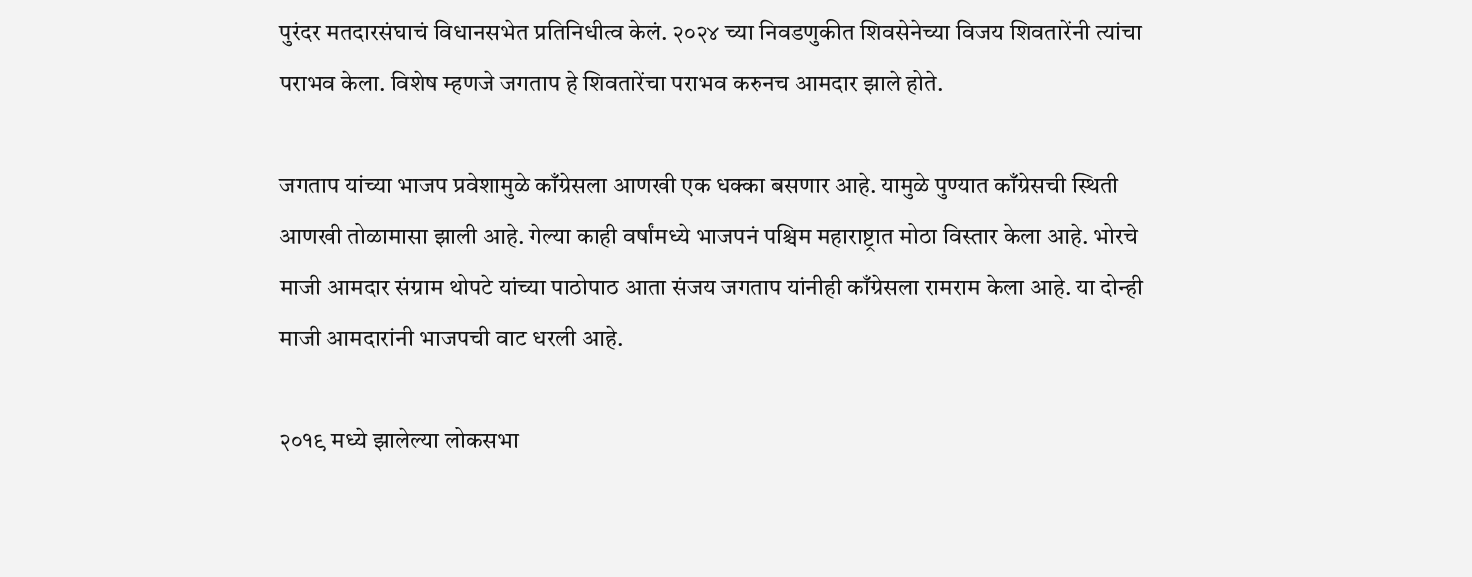पुरंदर मतदारसंघाचं विधानसभेत प्रतिनिधीत्व केलं. २०२४ च्या निवडणुकीत शिवसेनेच्या विजय शिवतारेंनी त्यांचा पराभव केला. विशेष म्हणजे जगताप हे शिवतारेंचा पराभव करुनच आमदार झाले होते.

जगताप यांच्या भाजप प्रवेशामुळे काँग्रेसला आणखी एक धक्का बसणार आहे. यामुळे पुण्यात काँग्रेसची स्थिती आणखी तोळामासा झाली आहे. गेल्या काही वर्षांमध्ये भाजपनं पश्चिम महाराष्ट्रात मोठा विस्तार केला आहे. भोरचे माजी आमदार संग्राम थोपटे यांच्या पाठोपाठ आता संजय जगताप यांनीही काँग्रेसला रामराम केला आहे. या दोन्ही माजी आमदारांनी भाजपची वाट धरली आहे.

२०१९ मध्ये झालेल्या लोकसभा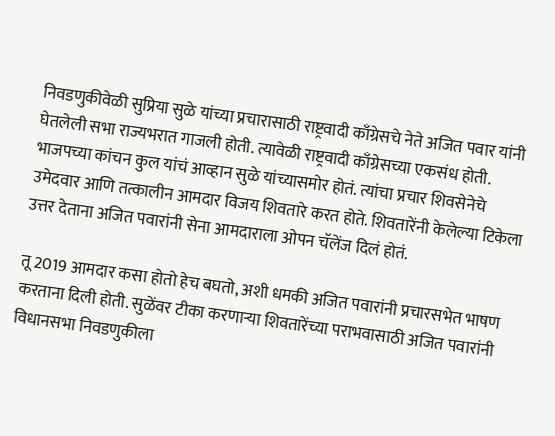निवडणुकीवेळी सुप्रिया सुळे यांच्या प्रचारासाठी राष्ट्रवादी काँग्रेसचे नेते अजित पवार यांनी घेतलेली सभा राज्यभरात गाजली होती. त्यावेळी राष्ट्रवादी काँग्रेसच्या एकसंध होती. भाजपच्या कांचन कुल यांचं आव्हान सुळे यांच्यासमोर होतं. त्यांचा प्रचार शिवसेनेचे उमेदवार आणि तत्कालीन आमदार विजय शिवतारे करत होते. शिवतारेंनी केलेल्या टिकेला उत्तर देताना अजित पवारांनी सेना आमदाराला ओपन चॅलेंज दिलं होतं.

तू 2019 आमदार कसा होतो हेच बघतो, अशी धमकी अजित पवारांनी प्रचारसभेत भाषण करताना दिली होती. सुळेंवर टीका करणाऱ्या शिवतारेंच्या पराभवासाठी अजित पवारांनी विधानसभा निवडणुकीला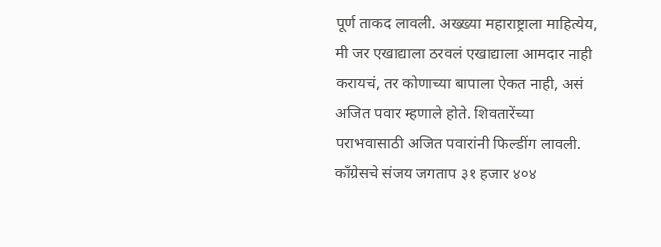पूर्ण ताकद लावली. अख्ख्या महाराष्ट्राला माहित्येय, मी जर एखाद्याला ठरवलं एखाद्याला आमदार नाही करायचं, तर कोणाच्या बापाला ऐकत नाही, असं अजित पवार म्हणाले होते. शिवतारेंच्या पराभवासाठी अजित पवारांनी फिल्डींग लावली. काँग्रेसचे संजय जगताप ३१ हजार ४०४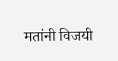मतांनी विजयी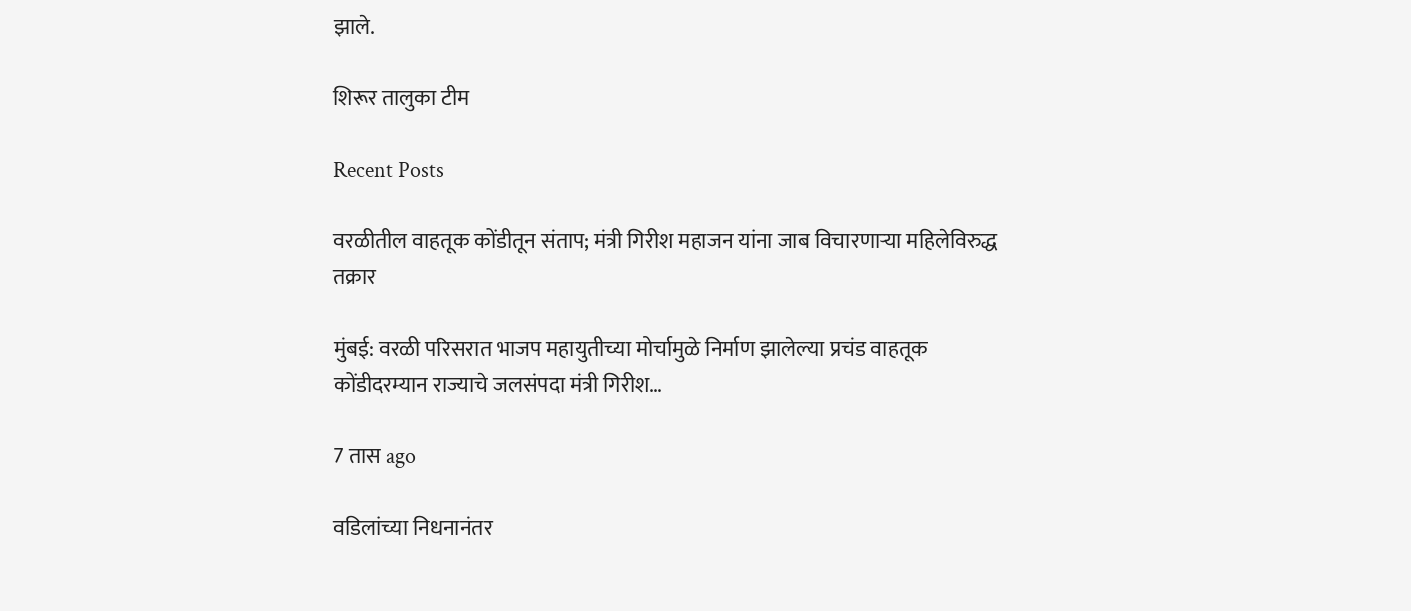झाले.

शिरूर तालुका टीम

Recent Posts

वरळीतील वाहतूक कोंडीतून संताप; मंत्री गिरीश महाजन यांना जाब विचारणाऱ्या महिलेविरुद्ध तक्रार

मुंबई: वरळी परिसरात भाजप महायुतीच्या मोर्चामुळे निर्माण झालेल्या प्रचंड वाहतूक कोंडीदरम्यान राज्याचे जलसंपदा मंत्री गिरीश…

7 तास ago

वडिलांच्या निधनानंतर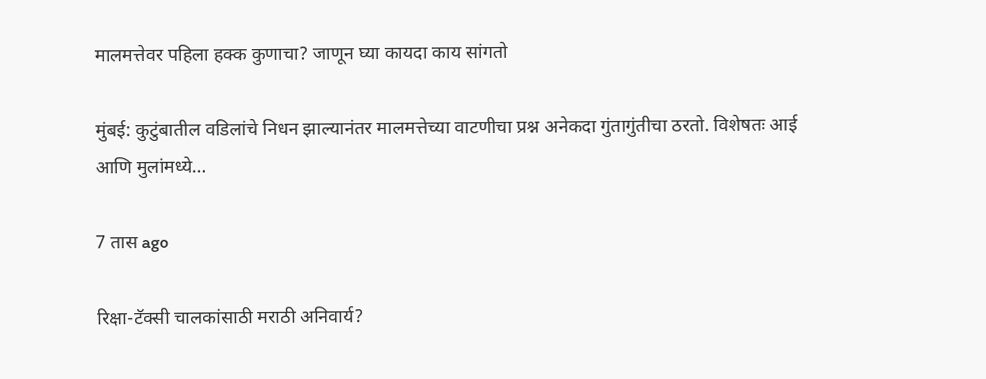मालमत्तेवर पहिला हक्क कुणाचा? जाणून घ्या कायदा काय सांगतो

मुंबई: कुटुंबातील वडिलांचे निधन झाल्यानंतर मालमत्तेच्या वाटणीचा प्रश्न अनेकदा गुंतागुंतीचा ठरतो. विशेषतः आई आणि मुलांमध्ये…

7 तास ago

रिक्षा-टॅक्सी चालकांसाठी मराठी अनिवार्य?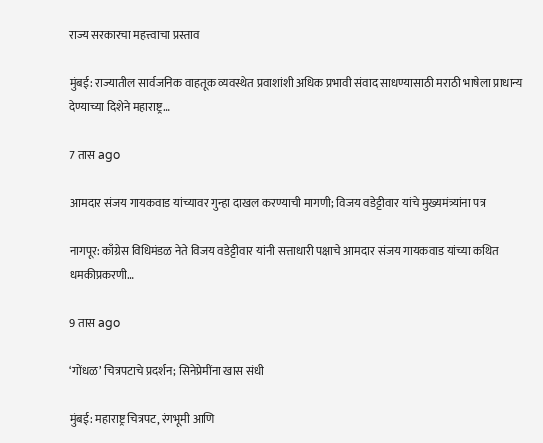राज्य सरकारचा महत्त्वाचा प्रस्ताव

मुंबई: राज्यातील सार्वजनिक वाहतूक व्यवस्थेत प्रवाशांशी अधिक प्रभावी संवाद साधण्यासाठी मराठी भाषेला प्राधान्य देण्याच्या दिशेने महाराष्ट्र…

7 तास ago

आमदार संजय गायकवाड यांच्यावर गुन्हा दाखल करण्याची मागणी; विजय वडेट्टीवार यांचे मुख्यमंत्र्यांना पत्र

नागपूर: काँग्रेस विधिमंडळ नेते विजय वडेट्टीवार यांनी सत्ताधारी पक्षाचे आमदार संजय गायकवाड यांच्या कथित धमकीप्रकरणी…

9 तास ago

‘गोंधळ’ चित्रपटाचे प्रदर्शन; सिनेप्रेमींना खास संधी

मुंबई: महाराष्ट्र चित्रपट, रंगभूमी आणि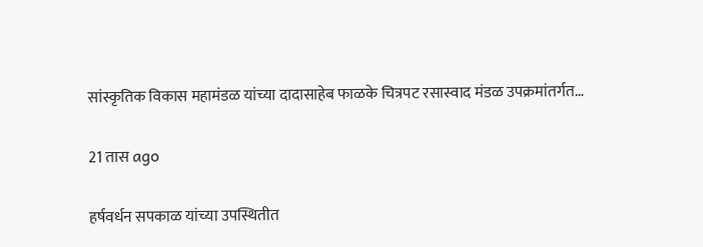सांस्कृतिक विकास महामंडळ यांच्या दादासाहेब फाळके चित्रपट रसास्वाद मंडळ उपक्रमांतर्गत…

21 तास ago

हर्षवर्धन सपकाळ यांच्या उपस्थितीत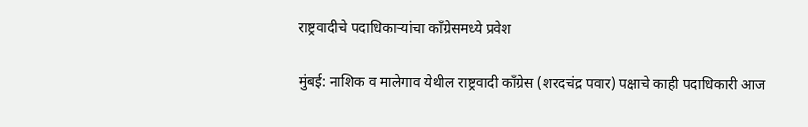राष्ट्रवादीचे पदाधिकाऱ्यांचा काँग्रेसमध्ये प्रवेश

मुंबई: नाशिक व मालेगाव येथील राष्ट्रवादी काँग्रेस (शरदचंद्र पवार) पक्षाचे काही पदाधिकारी आज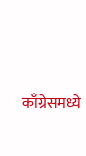काँग्रेसमध्ये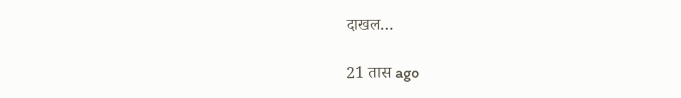दाखल…

21 तास ago